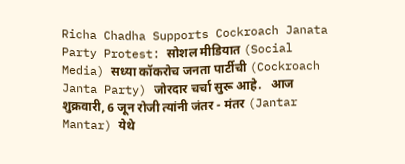Richa Chadha Supports Cockroach Janata Party Protest: सोशल मीडियात (Social Media) सध्या कॉकरोच जनता पार्टीची (Cockroach Janta Party) जोरदार चर्चा सुरू आहे.   आज शुक्रवारी, 6 जून रोजी त्यांनी जंतर - मंतर (Jantar Mantar) येथे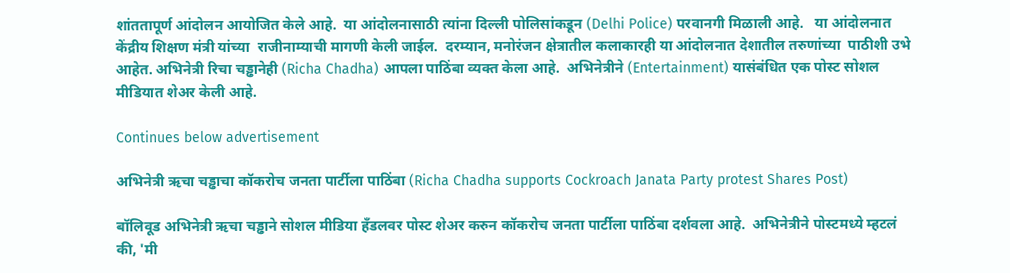शांततापूर्ण आंदोलन आयोजित केले आहे.  या आंदोलनासाठी त्यांना दिल्ली पोलिसांकडून (Delhi Police) परवानगी मिळाली आहे.   या आंदोलनात  केंद्रीय शिक्षण मंत्री यांच्या  राजीनाम्याची मागणी केली जाईल.  दरम्यान, मनोरंजन क्षेत्रातील कलाकारही या आंदोलनात देशातील तरुणांच्या  पाठीशी उभे आहेत. अभिनेत्री रिचा चड्ढानेही (Richa Chadha) आपला पाठिंबा व्यक्त केला आहे.  अभिनेत्रीने (Entertainment) यासंबंधित एक पोस्ट सोशल मीडियात शेअर केली आहे.

Continues below advertisement

अभिनेत्री ऋचा चड्ढाचा कॉकरोच जनता पार्टीला पाठिंबा (Richa Chadha supports Cockroach Janata Party protest Shares Post)

बॉलिवूड अभिनेत्री ऋचा चड्ढाने सोशल मीडिया हँडलवर पोस्ट शेअर करुन कॉकरोच जनता पार्टीला पाठिंबा दर्शवला आहे.  अभिनेत्रीने पोस्टमध्ये म्हटलं की, 'मी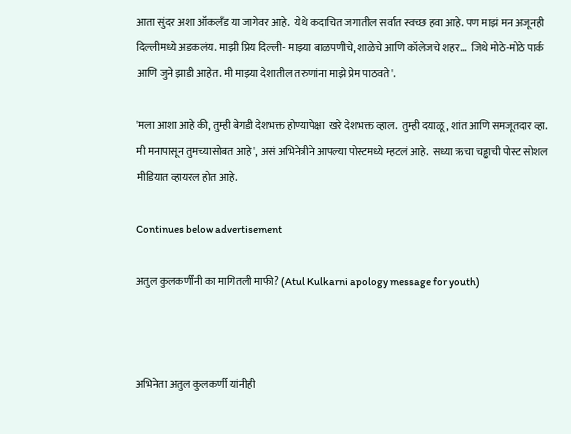आता सुंदर अशा ऑकलँड या जागेवर आहे.  येथे कदाचित जगातील सर्वात स्वच्छ हवा आहे. पण माझं मन अजूनही दिल्लीमध्ये अडकलंय. माझी प्रिय दिल्ली- माझ्या बाळपणीचे, शाळेचे आणि कॉलेजचे शहर...  जिथे मोठे-मोठे पार्क आणि जुने झाडी आहेत. मी माझ्या देशातील तरुणांना माझे प्रेम पाठवते'.

'मला आशा आहे की, तुम्ही बेगडी देशभक्त होण्यापेक्षा  खरे देशभक्त व्हाल.  तुम्ही दयाळू, शांत आणि समजूतदार व्हा. मी मनापासून तुमच्यासोबत आहे', असं अभिनेत्रीने आपल्या पोस्टमध्ये म्हटलं आहे.  सध्या ऋचा चड्ढाची पोस्ट सोशल मीडियात व्हायरल होत आहे.

Continues below advertisement

अतुल कुलकर्णींनी का मागितली माफी? (Atul Kulkarni apology message for youth)



अभिनेता अतुल कुलकर्णी यांनीही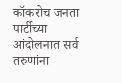कॉकरोच जनता पार्टीच्या आंदोलनात सर्व तरुणांना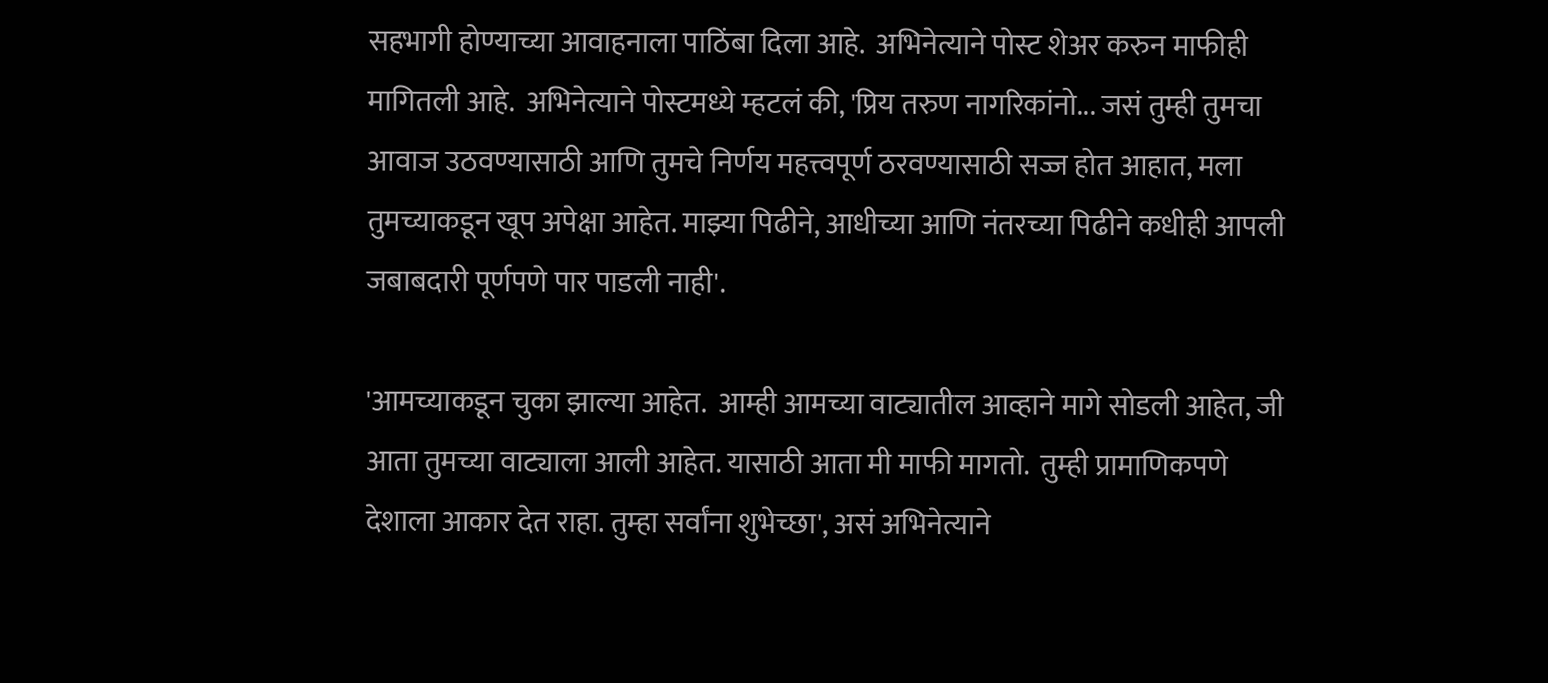सहभागी होण्याच्या आवाहनाला पाठिंबा दिला आहे.  अभिनेत्याने पोस्ट शेअर करुन माफीही मागितली आहे.  अभिनेत्याने पोस्टमध्ये म्हटलं की, 'प्रिय तरुण नागरिकांनो... जसं तुम्ही तुमचा आवाज उठवण्यासाठी आणि तुमचे निर्णय महत्त्वपूर्ण ठरवण्यासाठी सज्ज होत आहात, मला तुमच्याकडून खूप अपेक्षा आहेत. माझ्या पिढीने, आधीच्या आणि नंतरच्या पिढीने कधीही आपली जबाबदारी पूर्णपणे पार पाडली नाही'.

'आमच्याकडून चुका झाल्या आहेत.  आम्ही आमच्या वाट्यातील आव्हाने मागे सोडली आहेत, जी आता तुमच्या वाट्याला आली आहेत. यासाठी आता मी माफी मागतो.  तुम्ही प्रामाणिकपणे देशाला आकार देत राहा. तुम्हा सर्वांना शुभेच्छा', असं अभिनेत्याने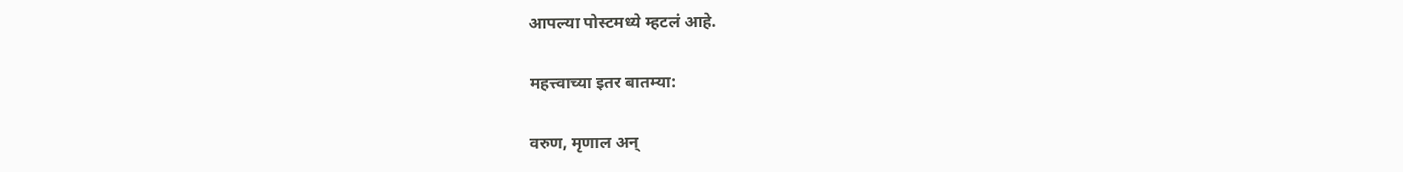आपल्या पोस्टमध्ये म्हटलं आहे.

महत्त्वाच्या इतर बातम्या:

वरुण, मृणाल अन्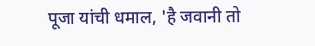पूजा यांची धमाल, 'है जवानी तो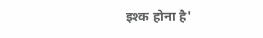इश्क होना है'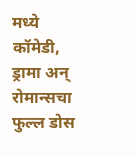मध्ये कॉमेडी, ड्रामा अन् रोमान्सचा फुल्ल डोस